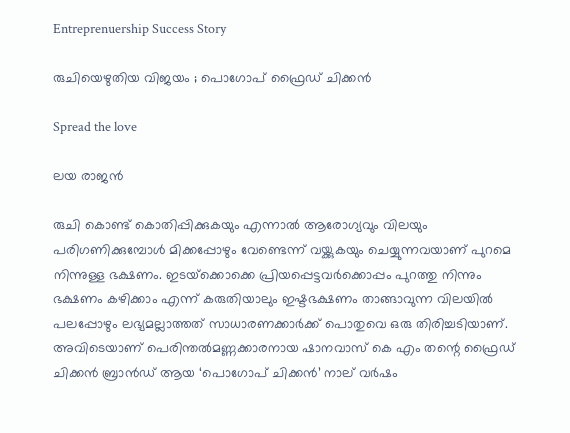Entreprenuership Success Story

രുചിയെഴുതിയ വിജയം ; പൊഗോപ് ഫ്രൈഡ് ചിക്കന്‍

Spread the love

ലയ രാജന്‍

രുചി കൊണ്ട് കൊതിപ്പിക്കുകയും എന്നാല്‍ ആരോഗ്യവും വിലയും പരിഗണിക്കുമ്പോള്‍ മിക്കപ്പോഴും വേണ്ടെന്ന് വയ്ക്കുകയും ചെയ്യുന്നവയാണ് പുറമെ നിന്നുള്ള ഭക്ഷണം. ഇടയ്‌ക്കൊക്കെ പ്രിയപ്പെട്ടവര്‍ക്കൊപ്പം പുറത്തു നിന്നും ഭക്ഷണം കഴിക്കാം എന്ന് കരുതിയാലും ഇഷ്ടഭക്ഷണം താങ്ങാവുന്ന വിലയില്‍ പലപ്പോഴും ലഭ്യമല്ലാത്തത് സാധാരണക്കാര്‍ക്ക് പൊതുവെ ഒരു തിരിച്ചടിയാണ്. അവിടെയാണ് പെരിന്തല്‍മണ്ണക്കാരനായ ഷാനവാസ്‌ കെ എം തന്റെ ഫ്രൈഡ് ചിക്കന്‍ ബ്രാന്‍ഡ് ആയ ‘പൊഗോപ് ചിക്കന്‍’ നാല് വര്‍ഷം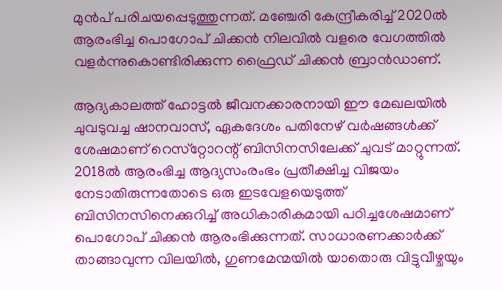മുന്‍പ് പരിചയപ്പെടുത്തുന്നത്. മഞ്ചേരി കേന്ദ്രീകരിച്ച് 2020ല്‍ ആരംഭിച്ച പൊഗോപ് ചിക്കന്‍ നിലവില്‍ വളരെ വേഗത്തില്‍ വളര്‍ന്നുകൊണ്ടിരിക്കുന്ന ഫ്രൈഡ് ചിക്കന്‍ ബ്രാന്‍ഡാണ്.

ആദ്യകാലത്ത് ഹോട്ടല്‍ ജീവനക്കാരനായി ഈ മേഖലയില്‍ ചുവടുവച്ച ഷാനവാസ്‌, ഏകദേശം പതിനേഴ് വര്‍ഷങ്ങള്‍ക്ക് ശേഷമാണ് റെസ്‌റ്റോറന്റ് ബിസിനസിലേക്ക് ചുവട് മാറ്റുന്നത്. 2018ല്‍ ആരംഭിച്ച ആദ്യസംരംഭം പ്രതീക്ഷിച്ച വിജയം നേടാതിരുന്നതോടെ ഒരു ഇടവേളയെടുത്ത് ബിസിനസിനെക്കുറിച്ച് അധികാരികമായി പഠിച്ചശേഷമാണ് പൊഗോപ് ചിക്കന്‍ ആരംഭിക്കുന്നത്. സാധാരണക്കാര്‍ക്ക് താങ്ങാവുന്ന വിലയില്‍, ഗുണമേന്മയില്‍ യാതൊരു വിട്ടുവീഴ്ചയും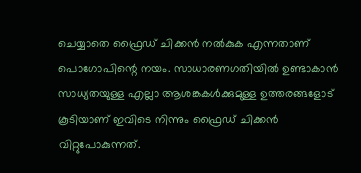ചെയ്യാതെ ഫ്രൈഡ് ചിക്കന്‍ നല്‍കുക എന്നതാണ് പൊഗോപിന്റെ നയം. സാധാരണഗതിയില്‍ ഉണ്ടാകാന്‍ സാധ്യതയുള്ള എല്ലാ ആശങ്കകള്‍ക്കുമുള്ള ഉത്തരങ്ങളോട് കൂടിയാണ് ഇവിടെ നിന്നും ഫ്രൈഡ് ചിക്കന്‍ വിറ്റുപോകുന്നത്.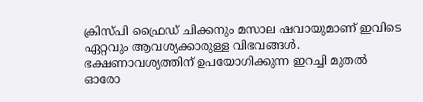ക്രിസ്പി ഫ്രൈഡ് ചിക്കനും മസാല ഷവായുമാണ് ഇവിടെ ഏറ്റവും ആവശ്യക്കാരുള്ള വിഭവങ്ങള്‍. ഭക്ഷണാവശ്യത്തിന് ഉപയോഗിക്കുന്ന ഇറച്ചി മുതല്‍ ഓരോ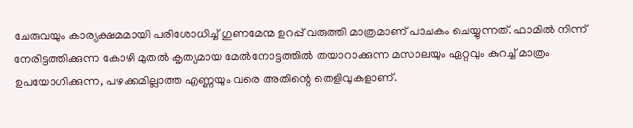ചേരുവയും കാര്യക്ഷമമായി പരിശോധിച്ച് ഗുണമേന്മ ഉറപ്പ് വരുത്തി മാത്രമാണ് പാചകം ചെയ്യുന്നത്. ഫാമില്‍ നിന്ന് നേരിട്ടത്തിക്കുന്ന കോഴി മുതല്‍ കൃത്യമായ മേല്‍നോട്ടത്തില്‍ തയാറാക്കുന്ന മസാലയും ഏറ്റവും കുറച്ച് മാത്രം ഉപയോഗിക്കുന്ന, പഴക്കമില്ലാത്ത എണ്ണയും വരെ അതിന്റെ തെളിവുകളാണ്.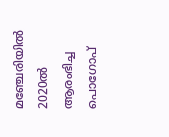മഞ്ചേരിയില്‍ 2020ല്‍ ആരംഭിച്ച പൊഗോപ്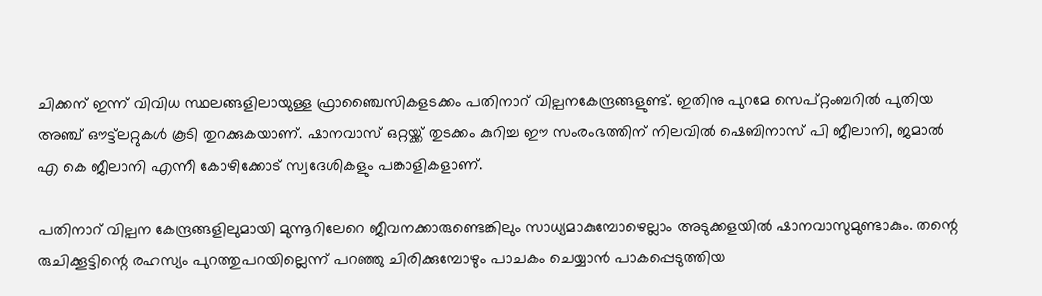ചിക്കന് ഇന്ന് വിവിധ സ്ഥലങ്ങളിലായുള്ള ഫ്രാഞ്ചൈസികളടക്കം പതിനാറ് വില്പനകേന്ദ്രങ്ങളുണ്ട്. ഇതിനു പുറമേ സെപ്റ്റംബറില്‍ പുതിയ അഞ്ച് ഔട്ട്‌ലറ്റുകള്‍ കൂടി തുറക്കുകയാണ്. ഷാനവാസ്‌ ഒറ്റയ്ക്ക് തുടക്കം കുറിച്ച ഈ സംരംഭത്തിന് നിലവില്‍ ഷെബിനാസ് പി ജീലാനി, ജമാല്‍ എ കെ ജീലാനി എന്നീ കോഴിക്കോട് സ്വദേശികളും പങ്കാളികളാണ്.

പതിനാറ് വില്പന കേന്ദ്രങ്ങളിലുമായി മുന്നൂറിലേറെ ജീവനക്കാരുണ്ടെങ്കിലും സാധ്യമാകുമ്പോഴെല്ലാം അടുക്കളയില്‍ ഷാനവാസുമുണ്ടാകും. തന്റെ രുചിക്കൂട്ടിന്റെ രഹസ്യം പുറത്തുപറയില്ലെന്ന് പറഞ്ഞു ചിരിക്കുമ്പോഴും പാചകം ചെയ്യാന്‍ പാകപ്പെടുത്തിയ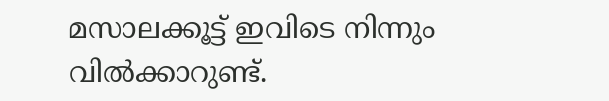മസാലക്കൂട്ട് ഇവിടെ നിന്നും വില്‍ക്കാറുണ്ട്.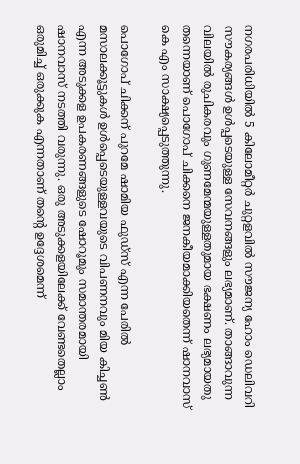നഗരപരിധിയില്‍ 5 കിലോമീറ്റര്‍ ചുറ്റളവില്‍ സൗജന്യ ഹോം ഡെലിവറി സൗകര്യങ്ങള്‍ ഉള്‍പ്പടെയുള്ള സേവനങ്ങളും ലഭ്യമാണ്. താങ്ങാവുന്ന വിലയില്‍ രുചികരവും ഗുണമേന്മയുള്ളതുമായ ഭക്ഷണം ലഭ്യമായതു തന്നെയാണ് പൊഗോപ് ചിക്കനെ ജനകീയമാക്കിയതെന്ന് ഷാനവാസ്‌ കെ എം സാക്ഷ്യപ്പെടുത്തുന്നു.

പൊഗോപ് ചിക്കന് പുറമേ ഷാമിയ ഫുഡ്‌സ് എന്ന പേരില്‍ മസാലക്കൂട്ടുകള്‍ ഉള്‍പ്പെടെയുള്ളവയുടെ വിപണനവും മിയ കിച്ചണ്‍ എന്ന അടുക്കള ഉപകരണങ്ങളുടെ ഷോറൂമും സമാന്തരമായി ഷാനവാസ്‌ നടത്തി വരുന്നു. ഒരു അടുക്കളയിലേക്ക് വേണ്ടതെല്ലാം ഒരുമിച്ച് ഒരുക്കുക എന്നതാണ് തന്റെ ഉദ്ദേശമെന്ന്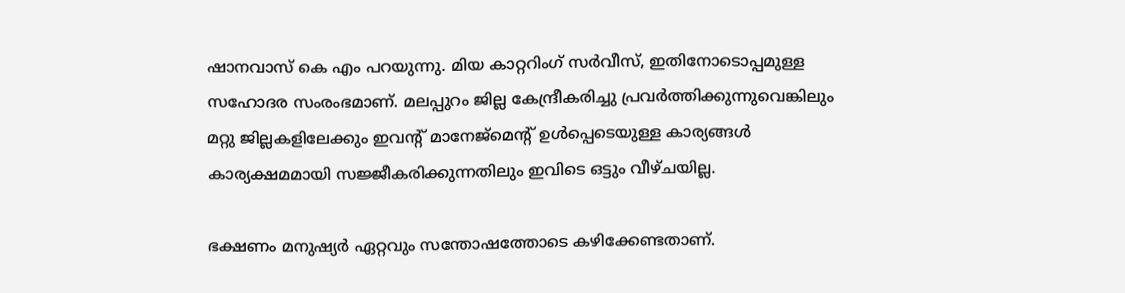ഷാനവാസ്‌ കെ എം പറയുന്നു. മിയ കാറ്ററിംഗ് സര്‍വീസ്, ഇതിനോടൊപ്പമുള്ള സഹോദര സംരംഭമാണ്. മലപ്പുറം ജില്ല കേന്ദ്രീകരിച്ചു പ്രവര്‍ത്തിക്കുന്നുവെങ്കിലും മറ്റു ജില്ലകളിലേക്കും ഇവന്റ് മാനേജ്‌മെന്റ് ഉള്‍പ്പെടെയുള്ള കാര്യങ്ങള്‍ കാര്യക്ഷമമായി സജ്ജീകരിക്കുന്നതിലും ഇവിടെ ഒട്ടും വീഴ്ചയില്ല.

ഭക്ഷണം മനുഷ്യര്‍ ഏറ്റവും സന്തോഷത്തോടെ കഴിക്കേണ്ടതാണ്.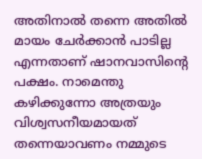അതിനാല്‍ തന്നെ അതില്‍ മായം ചേര്‍ക്കാന്‍ പാടില്ല എന്നതാണ് ഷാനവാസിന്റെ പക്ഷം. നാമെന്തു കഴിക്കുന്നോ അത്രയും വിശ്വസനീയമായത് തന്നെയാവണം നമ്മുടെ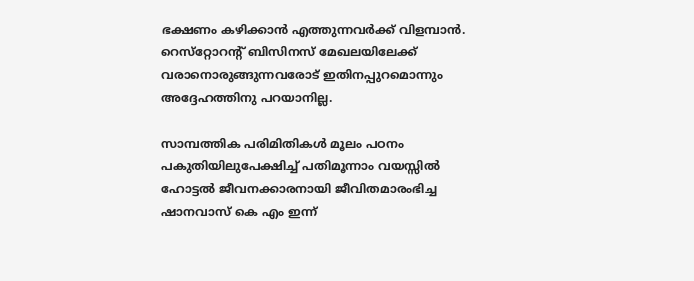ഭക്ഷണം കഴിക്കാന്‍ എത്തുന്നവര്‍ക്ക് വിളമ്പാന്‍. റെസ്‌റ്റോറന്റ് ബിസിനസ് മേഖലയിലേക്ക് വരാനൊരുങ്ങുന്നവരോട് ഇതിനപ്പുറമൊന്നും അദ്ദേഹത്തിനു പറയാനില്ല.

സാമ്പത്തിക പരിമിതികള്‍ മൂലം പഠനം പകുതിയിലുപേക്ഷിച്ച് പതിമൂന്നാം വയസ്സില്‍ ഹോട്ടല്‍ ജീവനക്കാരനായി ജീവിതമാരംഭിച്ച ഷാനവാസ്‌ കെ എം ഇന്ന്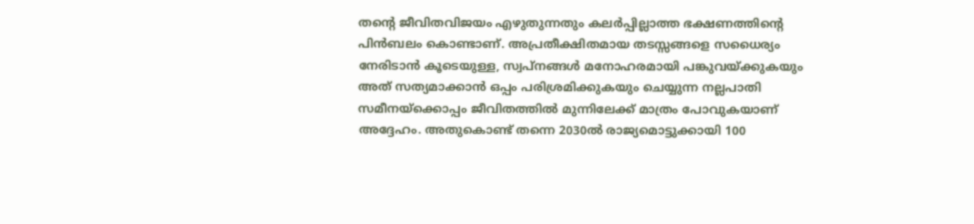തന്റെ ജീവിതവിജയം എഴുതുന്നതും കലര്‍പ്പില്ലാത്ത ഭക്ഷണത്തിന്റെ പിന്‍ബലം കൊണ്ടാണ്. അപ്രതീക്ഷിതമായ തടസ്സങ്ങളെ സധൈര്യം നേരിടാന്‍ കൂടെയുള്ള, സ്വപ്‌നങ്ങള്‍ മനോഹരമായി പങ്കുവയ്ക്കുകയും അത് സത്യമാക്കാന്‍ ഒപ്പം പരിശ്രമിക്കുകയും ചെയ്യുന്ന നല്ലപാതി സമീനയ്‌ക്കൊപ്പം ജീവിതത്തില്‍ മുന്നിലേക്ക് മാത്രം പോവുകയാണ് അദ്ദേഹം. അതുകൊണ്ട് തന്നെ 2030ല്‍ രാജ്യമൊട്ടുക്കായി 100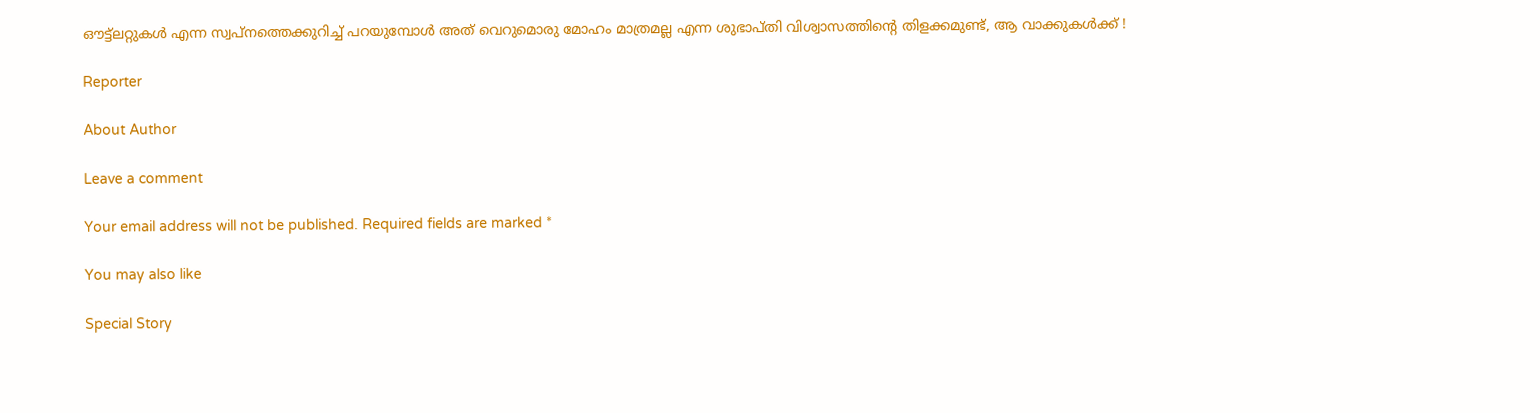ഔട്ട്‌ലറ്റുകള്‍ എന്ന സ്വപ്‌നത്തെക്കുറിച്ച് പറയുമ്പോള്‍ അത് വെറുമൊരു മോഹം മാത്രമല്ല എന്ന ശുഭാപ്തി വിശ്വാസത്തിന്റെ തിളക്കമുണ്ട്, ആ വാക്കുകള്‍ക്ക് !

Reporter

About Author

Leave a comment

Your email address will not be published. Required fields are marked *

You may also like

Special Story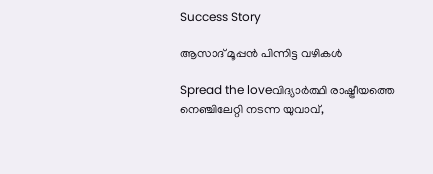Success Story

ആസാദ് മൂപ്പന്‍ പിന്നിട്ട വഴികള്‍

Spread the loveവിദ്യാര്‍ത്ഥി രാഷ്ട്രീയത്തെ നെഞ്ചിലേറ്റി നടന്ന യുവാവ്,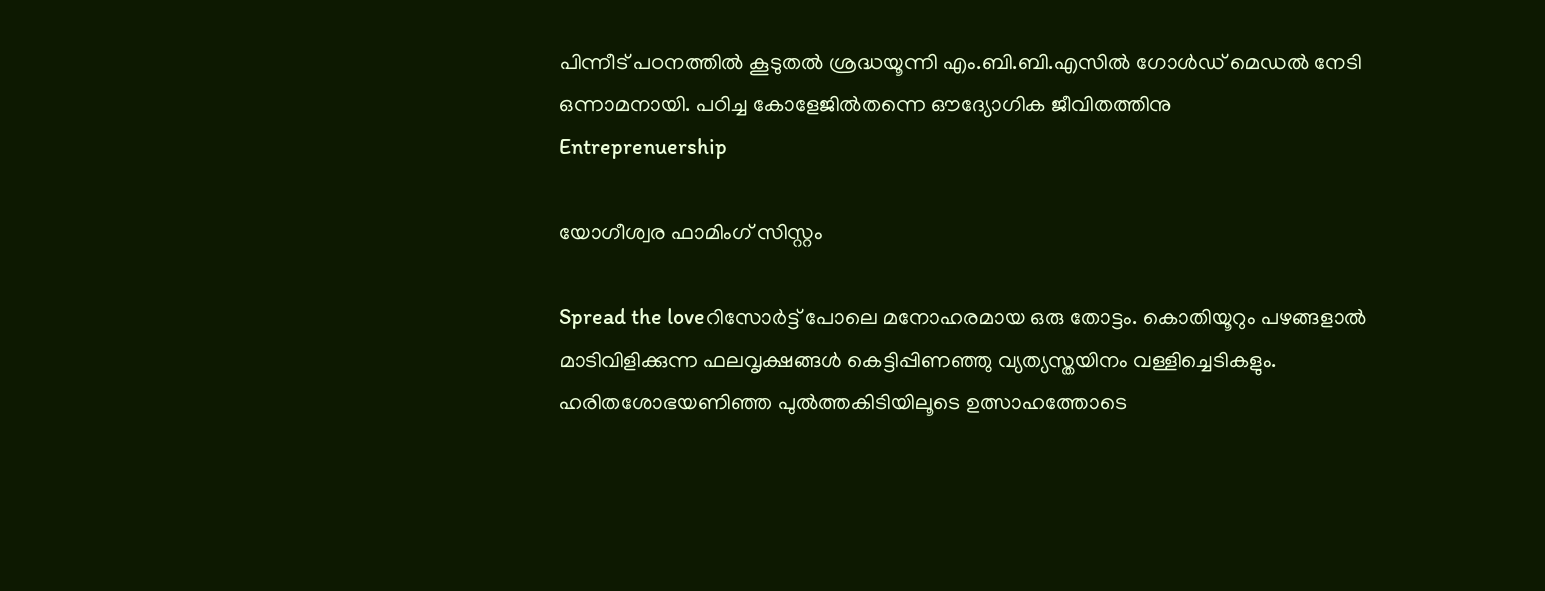പിന്നീട് പഠനത്തില്‍ കൂടുതല്‍ ശ്രദ്ധയൂന്നി എം.ബി.ബി.എസില്‍ ഗോള്‍ഡ് മെഡല്‍ നേടി ഒന്നാമനായി. പഠിച്ച കോളേജില്‍തന്നെ ഔദ്യോഗിക ജീവിതത്തിനു
Entreprenuership

യോഗീശ്വര ഫാമിംഗ് സിസ്റ്റം

Spread the loveറിസോര്‍ട്ട് പോലെ മനോഹരമായ ഒരു തോട്ടം. കൊതിയൂറും പഴങ്ങളാല്‍ മാടിവിളിക്കുന്ന ഫലവൃക്ഷങ്ങള്‍ കെട്ടിപ്പിണഞ്ഞു വ്യത്യസ്തയിനം വള്ളിച്ചെടികളും. ഹരിതശോഭയണിഞ്ഞ പുല്‍ത്തകിടിയിലൂടെ ഉത്സാഹത്തോടെ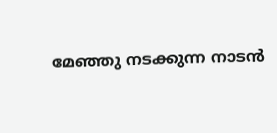മേഞ്ഞു നടക്കുന്ന നാടന്‍